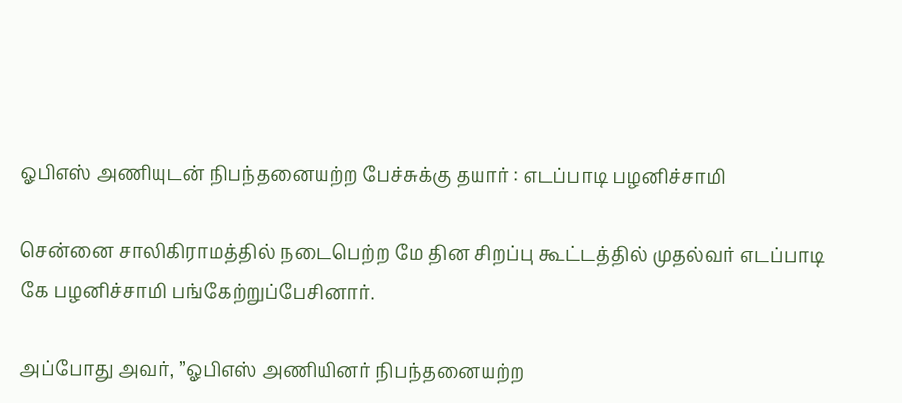ஓபிஎஸ் அணியுடன் நிபந்தனையற்ற பேச்சுக்கு தயார் : எடப்பாடி பழனிச்சாமி

சென்னை சாலிகிராமத்தில் நடைபெற்ற மே தின சிறப்பு கூட்டத்தில் முதல்வர் எடப்பாடி கே பழனிச்சாமி பங்கேற்றுப்பேசினார்.

அப்போது அவர், ’’ஓபிஎஸ் அணியினர் நிபந்தனையற்ற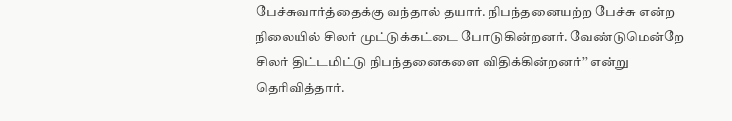பேச்சுவார்த்தைக்கு வந்தால் தயார். நிபந்தனையற்ற பேச்சு என்ற நிலையில் சிலர் முட்டுக்கட்டை போடுகின்றனர். வேண்டுமென்றே சிலர் திட்டமிட்டு நிபந்தனைகளை விதிக்கின்றனர்’’ என்று தெரிவித்தார்.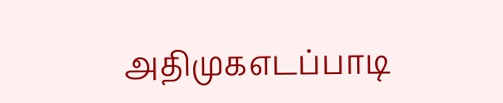அதிமுகஎடப்பாடி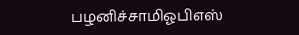பழனிச்சாமிஓபிஎஸ்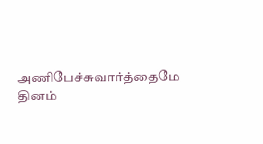அணிபேச்சுவார்த்தைமே தினம்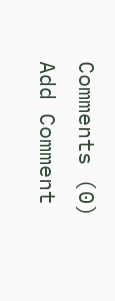Comments (0)
Add Comment